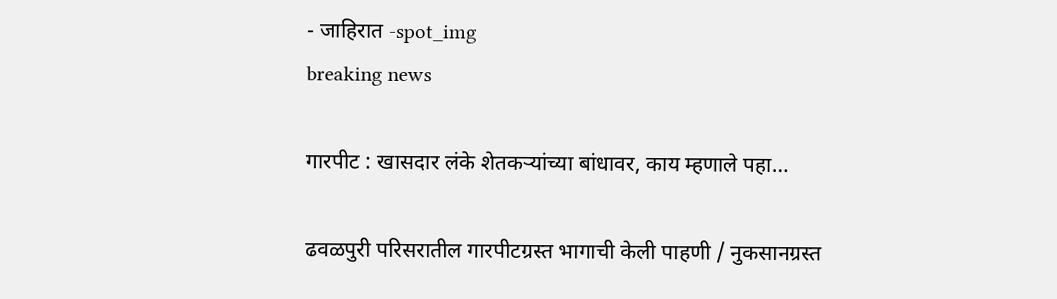- जाहिरात -spot_img
breaking news

गारपीट : खासदार लंके शेतकऱ्यांच्या बांधावर, काय म्हणाले पहा…

ढवळपुरी परिसरातील गारपीटग्रस्त भागाची केली पाहणी / नुकसानग्रस्त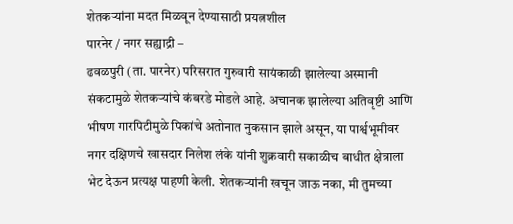शेतकऱ्यांना मदत मिळवून देण्यासाठी प्रयत्नशील
पारनेर / नगर सह्याद्री –
ढवळपुरी (ता. पारनेर) परिसरात गुरुवारी सायंकाळी झालेल्या अस्मानी संकटामुळे शेतकऱ्यांचे कंबरडे मोडले आहे. अचानक झालेल्या अतिवृष्टी आणि भीषण गारपिटीमुळे पिकांचे अतोनात नुकसान झाले असून, या पार्श्वभूमीवर नगर दक्षिणचे खासदार निलेश लंके यांनी शुक्रवारी सकाळीच बाधीत क्षेत्राला भेट देऊन प्रत्यक्ष पाहणी केली. शेतकऱ्यांनी खचून जाऊ नका, मी तुमच्या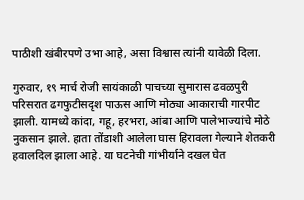पाठीशी खंबीरपणे उभा आहे, असा विश्वास त्यांनी यावेळी दिला.

गुरुवार, १९ मार्च रोजी सायंकाळी पाचच्या सुमारास ढवळपुरी परिसरात ढगफुटीसदृश पाऊस आणि मोठ्या आकाराची गारपीट झाली. यामध्ये कांदा, गहू, हरभरा, आंबा आणि पालेभाज्यांचे मोठे नुकसान झाले. हाता तोंडाशी आलेला घास हिरावला गेल्याने शेतकरी हवालदिल झाला आहे. या घटनेची गांभीर्याने दखल घेत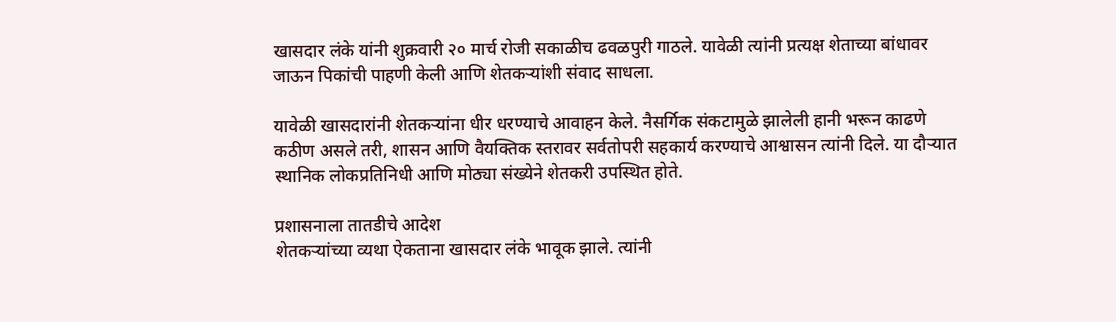खासदार लंके यांनी शुक्रवारी २० मार्च रोजी सकाळीच ढवळपुरी गाठले. यावेळी त्यांनी प्रत्यक्ष शेताच्या बांधावर जाऊन पिकांची पाहणी केली आणि शेतकऱ्यांशी संवाद साधला.

यावेळी खासदारांनी शेतकऱ्यांना धीर धरण्याचे आवाहन केले. नैसर्गिक संकटामुळे झालेली हानी भरून काढणे कठीण असले तरी, शासन आणि वैयक्तिक स्तरावर सर्वतोपरी सहकार्य करण्याचे आश्वासन त्यांनी दिले. या दौऱ्यात स्थानिक लोकप्रतिनिधी आणि मोठ्या संख्येने शेतकरी उपस्थित होते.

प्रशासनाला तातडीचे आदेश
शेतकऱ्यांच्या व्यथा ऐकताना खासदार लंके भावूक झाले. त्यांनी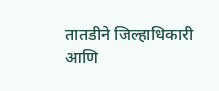तातडीने जिल्हाधिकारी आणि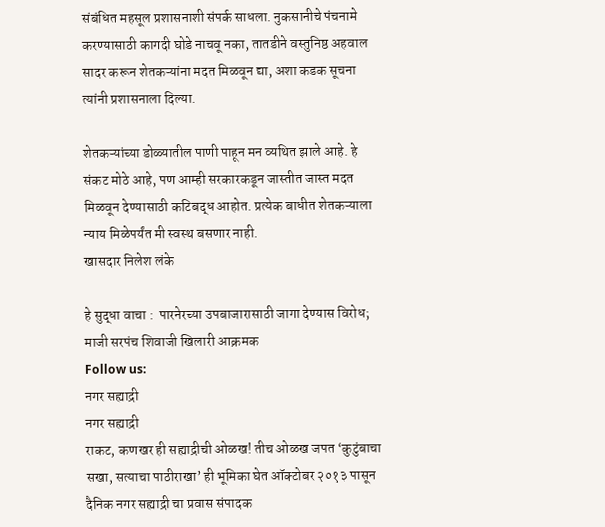संबंधित महसूल प्रशासनाशी संपर्क साधला. नुकसानीचे पंचनामे करण्यासाठी कागदी घोडे नाचवू नका, तातडीने वस्तुनिष्ठ अहवाल सादर करून शेतकऱ्यांना मदत मिळवून द्या, अशा कडक सूचना त्यांनी प्रशासनाला दिल्या.

शेतकऱ्यांच्या डोळ्यातील पाणी पाहून मन व्यथित झाले आहे. हे संकट मोठे आहे, पण आम्ही सरकारकडून जास्तीत जास्त मदत मिळवून देण्यासाठी कटिबद्ध आहोत. प्रत्येक बाधीत शेतकऱ्याला न्याय मिळेपर्यंत मी स्वस्थ बसणार नाही.
खासदार निलेश लंके

हे सुद्धा वाचा :  पारनेरच्या उपबाजारासाठी जागा देण्यास विरोध; माजी सरपंच शिवाजी खिलारी आक्रमक
Follow us:
नगर सह्याद्री
नगर सह्याद्री
राकट, कणखर ही सह्याद्रीची ओळख! तीच ओळख जपत ‘कुटुंबाचा सखा, सत्याचा पाठीराखा’ ही भूमिका घेत ऑक्टोबर २०१३ पासून दैनिक नगर सह्याद्री चा प्रवास संपादक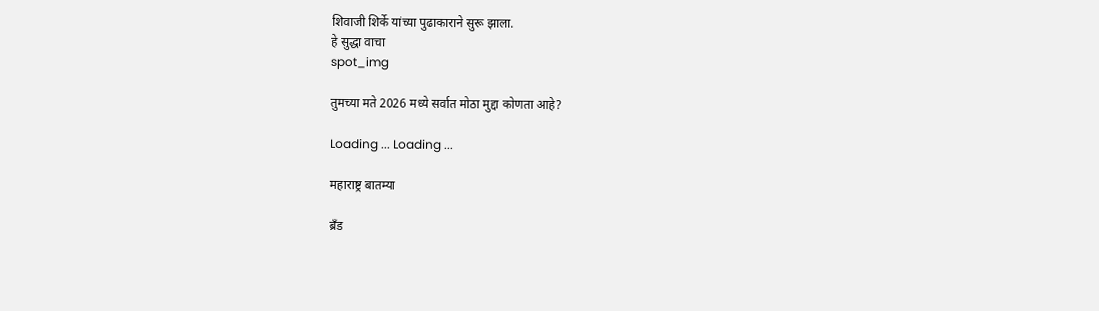शिवाजी शिर्के यांच्या पुढाकाराने सुरू झाला.
हे सुद्धा वाचा
spot_img

तुमच्या मते 2026 मध्ये सर्वात मोठा मुद्दा कोणता आहे?

Loading ... Loading ...

महाराष्ट्र बातम्या

ब्रँड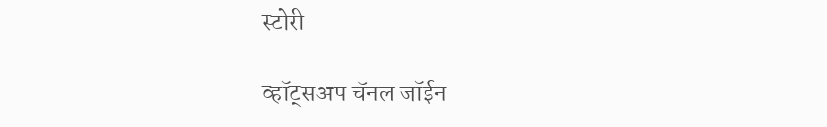स्टोरी

व्हॉट्सअप चॅनल जॉईन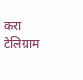करा
टेलिग्राम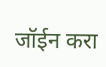जॉईन करा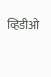व्हिडीओ